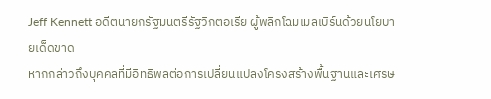Jeff Kennett อดีตนายกรัฐมนตรีรัฐวิกตอเรีย ผู้พลิกโฉมเมลเบิร์นด้วยนโยบายเด็ดขาด
หากกล่าวถึงบุคคลที่มีอิทธิพลต่อการเปลี่ยนแปลงโครงสร้างพื้นฐานและเศรษ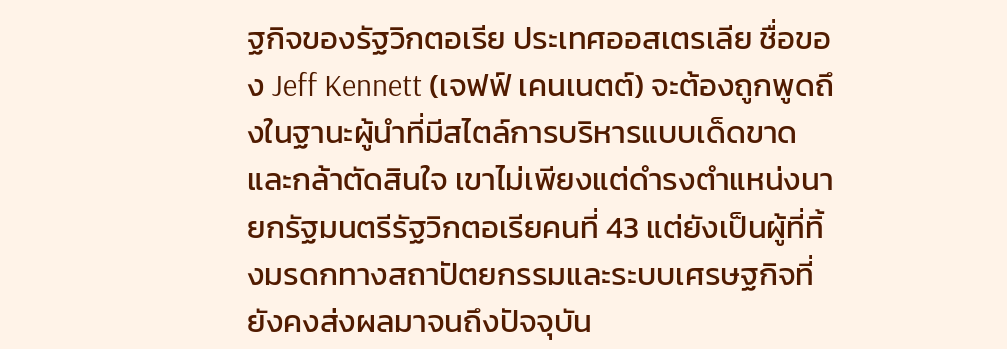ฐกิจของรัฐวิกตอเรีย ประเทศออสเตรเลีย ชื่อของ Jeff Kennett (เจฟฟ์ เคนเนตต์) จะต้องถูกพูดถึงในฐานะผู้นำที่มีสไตล์การบริหารแบบเด็ดขาดและกล้าตัดสินใจ เขาไม่เพียงแต่ดำรงตำแหน่งนายกรัฐมนตรีรัฐวิกตอเรียคนที่ 43 แต่ยังเป็นผู้ที่ทิ้งมรดกทางสถาปัตยกรรมและระบบเศรษฐกิจที่ยังคงส่งผลมาจนถึงปัจจุบัน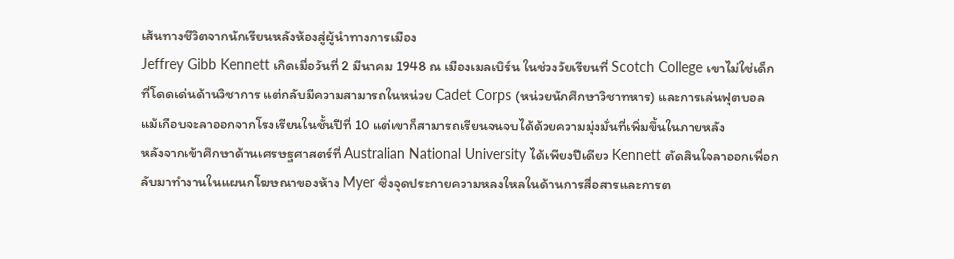เส้นทางชีวิตจากนักเรียนหลังห้องสู่ผู้นำทางการเมือง
Jeffrey Gibb Kennett เกิดเมื่อวันที่ 2 มีนาคม 1948 ณ เมืองเมลเบิร์น ในช่วงวัยเรียนที่ Scotch College เขาไม่ใช่เด็กที่โดดเด่นด้านวิชาการ แต่กลับมีความสามารถในหน่วย Cadet Corps (หน่วยนักศึกษาวิชาทหาร) และการเล่นฟุตบอล แม้เกือบจะลาออกจากโรงเรียนในชั้นปีที่ 10 แต่เขาก็สามารถเรียนจนจบได้ด้วยความมุ่งมั่นที่เพิ่มขึ้นในภายหลัง
หลังจากเข้าศึกษาด้านเศรษฐศาสตร์ที่ Australian National University ได้เพียงปีเดียว Kennett ตัดสินใจลาออกเพื่อกลับมาทำงานในแผนกโฆษณาของห้าง Myer ซึ่งจุดประกายความหลงใหลในด้านการสื่อสารและการต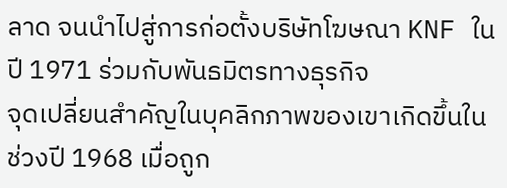ลาด จนนำไปสู่การก่อตั้งบริษัทโฆษณา KNF ในปี 1971 ร่วมกับพันธมิตรทางธุรกิจ
จุดเปลี่ยนสำคัญในบุคลิกภาพของเขาเกิดขึ้นในช่วงปี 1968 เมื่อถูก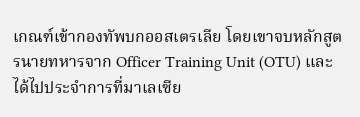เกณฑ์เข้ากองทัพบกออสเตรเลีย โดยเขาจบหลักสูตรนายทหารจาก Officer Training Unit (OTU) และได้ไปประจำการที่มาเลเซีย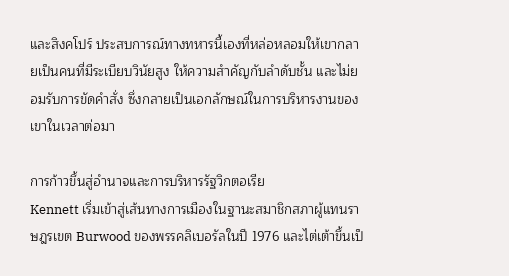และสิงคโปร์ ประสบการณ์ทางทหารนี้เองที่หล่อหลอมให้เขากลายเป็นคนที่มีระเบียบวินัยสูง ให้ความสำคัญกับลำดับชั้น และไม่ยอมรับการขัดคำสั่ง ซึ่งกลายเป็นเอกลักษณ์ในการบริหารงานของเขาในเวลาต่อมา

การก้าวขึ้นสู่อำนาจและการบริหารรัฐวิกตอเรีย
Kennett เริ่มเข้าสู่เส้นทางการเมืองในฐานะสมาชิกสภาผู้แทนราษฎรเขต Burwood ของพรรคลิเบอรัลในปี 1976 และไต่เต้าขึ้นเป็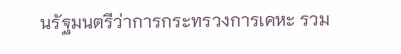นรัฐมนตรีว่าการกระทรวงการเคหะ รวม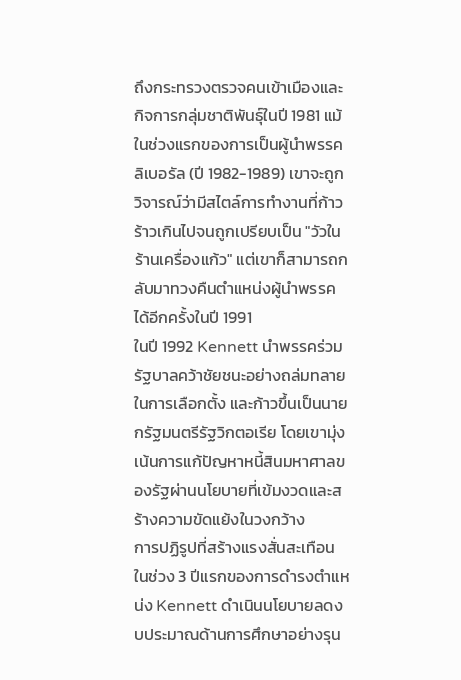ถึงกระทรวงตรวจคนเข้าเมืองและกิจการกลุ่มชาติพันธุ์ในปี 1981 แม้ในช่วงแรกของการเป็นผู้นำพรรคลิเบอรัล (ปี 1982-1989) เขาจะถูกวิจารณ์ว่ามีสไตล์การทำงานที่ก้าวร้าวเกินไปจนถูกเปรียบเป็น "วัวในร้านเครื่องแก้ว" แต่เขาก็สามารถกลับมาทวงคืนตำแหน่งผู้นำพรรคได้อีกครั้งในปี 1991
ในปี 1992 Kennett นำพรรคร่วมรัฐบาลคว้าชัยชนะอย่างถล่มทลายในการเลือกตั้ง และก้าวขึ้นเป็นนายกรัฐมนตรีรัฐวิกตอเรีย โดยเขามุ่งเน้นการแก้ปัญหาหนี้สินมหาศาลของรัฐผ่านนโยบายที่เข้มงวดและสร้างความขัดแย้งในวงกว้าง
การปฏิรูปที่สร้างแรงสั่นสะเทือน
ในช่วง 3 ปีแรกของการดำรงตำแหน่ง Kennett ดำเนินนโยบายลดงบประมาณด้านการศึกษาอย่างรุน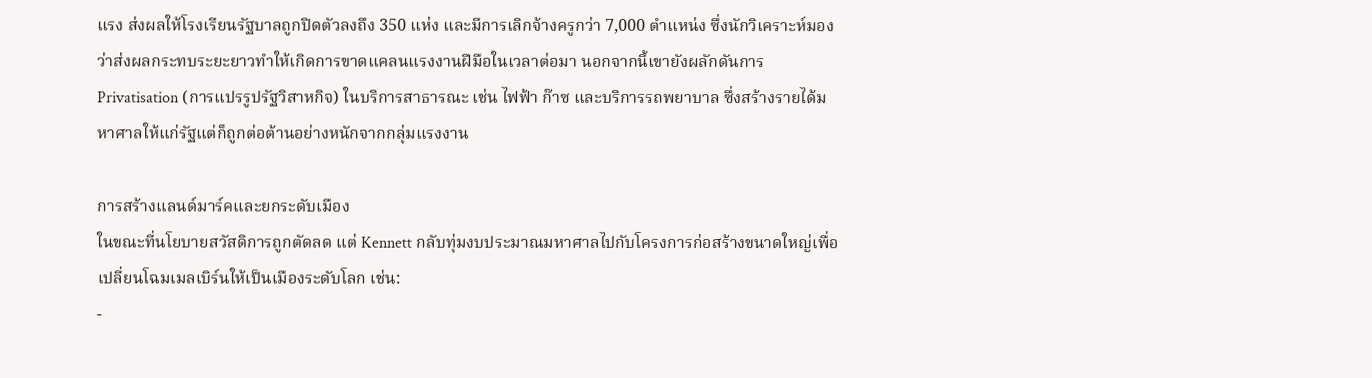แรง ส่งผลให้โรงเรียนรัฐบาลถูกปิดตัวลงถึง 350 แห่ง และมีการเลิกจ้างครูกว่า 7,000 ตำแหน่ง ซึ่งนักวิเคราะห์มองว่าส่งผลกระทบระยะยาวทำให้เกิดการขาดแคลนแรงงานฝีมือในเวลาต่อมา นอกจากนี้เขายังผลักดันการ Privatisation (การแปรรูปรัฐวิสาหกิจ) ในบริการสาธารณะ เช่น ไฟฟ้า ก๊าซ และบริการรถพยาบาล ซึ่งสร้างรายได้มหาศาลให้แก่รัฐแต่ก็ถูกต่อต้านอย่างหนักจากกลุ่มแรงงาน

การสร้างแลนด์มาร์คและยกระดับเมือง
ในขณะที่นโยบายสวัสดิการถูกตัดลด แต่ Kennett กลับทุ่มงบประมาณมหาศาลไปกับโครงการก่อสร้างขนาดใหญ่เพื่อเปลี่ยนโฉมเมลเบิร์นให้เป็นเมืองระดับโลก เช่น:
-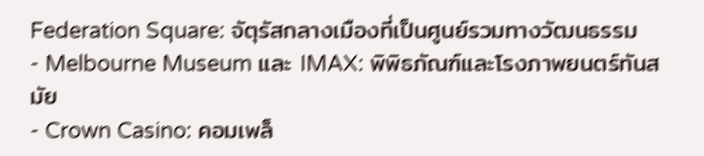Federation Square: จัตุรัสกลางเมืองที่เป็นศูนย์รวมทางวัฒนธรรม
- Melbourne Museum และ IMAX: พิพิธภัณฑ์และโรงภาพยนตร์ทันสมัย
- Crown Casino: คอมเพล็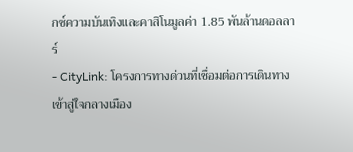กซ์ความบันเทิงและคาสิโนมูลค่า 1.85 พันล้านดอลลาร์
- CityLink: โครงการทางด่วนที่เชื่อมต่อการเดินทางเข้าสู่ใจกลางเมือง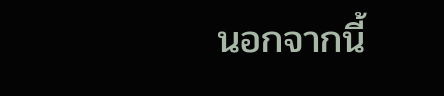นอกจากนี้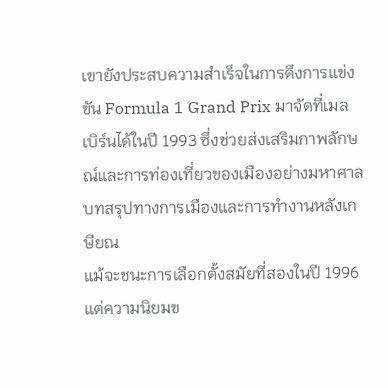เขายังประสบความสำเร็จในการดึงการแข่งขัน Formula 1 Grand Prix มาจัดที่เมลเบิร์นได้ในปี 1993 ซึ่งช่วยส่งเสริมภาพลักษณ์และการท่องเที่ยวของเมืองอย่างมหาศาล
บทสรุปทางการเมืองและการทำงานหลังเกษียณ
แม้จะชนะการเลือกตั้งสมัยที่สองในปี 1996 แต่ความนิยมข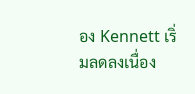อง Kennett เริ่มลดลงเนื่อง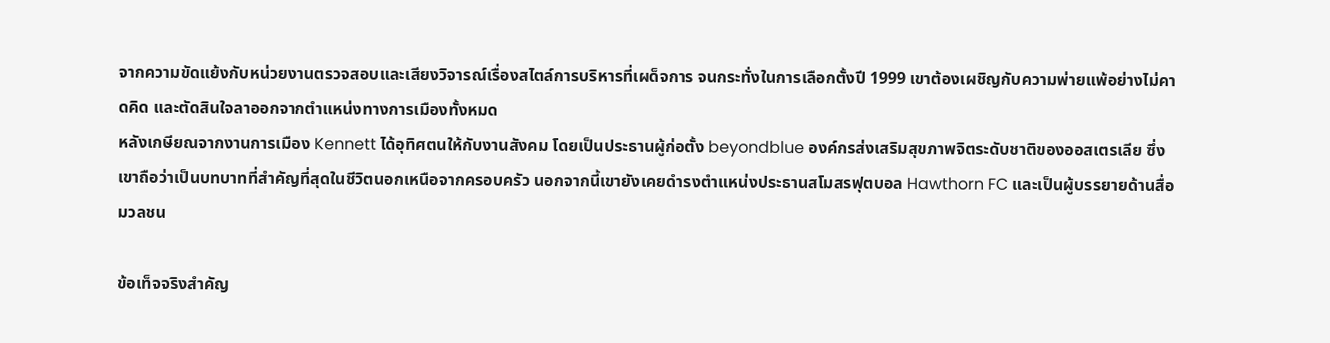จากความขัดแย้งกับหน่วยงานตรวจสอบและเสียงวิจารณ์เรื่องสไตล์การบริหารที่เผด็จการ จนกระทั่งในการเลือกตั้งปี 1999 เขาต้องเผชิญกับความพ่ายแพ้อย่างไม่คาดคิด และตัดสินใจลาออกจากตำแหน่งทางการเมืองทั้งหมด
หลังเกษียณจากงานการเมือง Kennett ได้อุทิศตนให้กับงานสังคม โดยเป็นประธานผู้ก่อตั้ง beyondblue องค์กรส่งเสริมสุขภาพจิตระดับชาติของออสเตรเลีย ซึ่งเขาถือว่าเป็นบทบาทที่สำคัญที่สุดในชีวิตนอกเหนือจากครอบครัว นอกจากนี้เขายังเคยดำรงตำแหน่งประธานสโมสรฟุตบอล Hawthorn FC และเป็นผู้บรรยายด้านสื่อมวลชน

ข้อเท็จจริงสำคัญ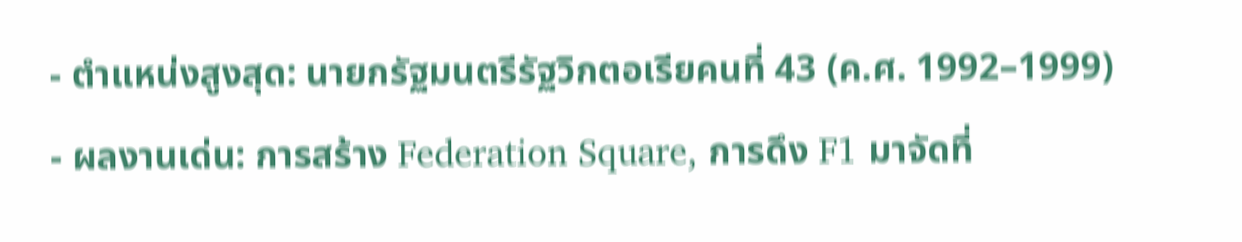- ตำแหน่งสูงสุด: นายกรัฐมนตรีรัฐวิกตอเรียคนที่ 43 (ค.ศ. 1992–1999)
- ผลงานเด่น: การสร้าง Federation Square, การดึง F1 มาจัดที่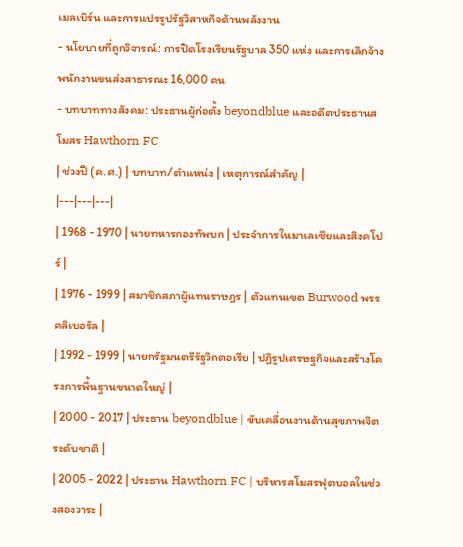เมลเบิร์น และการแปรรูปรัฐวิสาหกิจด้านพลังงาน
- นโยบายที่ถูกวิจารณ์: การปิดโรงเรียนรัฐบาล 350 แห่ง และการเลิกจ้างพนักงานขนส่งสาธารณะ 16,000 คน
- บทบาททางสังคม: ประธานผู้ก่อตั้ง beyondblue และอดีตประธานสโมสร Hawthorn FC
| ช่วงปี (ค.ศ.) | บทบาท/ตำแหน่ง | เหตุการณ์สำคัญ |
|---|---|---|
| 1968 - 1970 | นายทหารกองทัพบก | ประจำการในมาเลเซียและสิงคโปร์ |
| 1976 - 1999 | สมาชิกสภาผู้แทนราษฎร | ตัวแทนเขต Burwood พรรคลิเบอรัล |
| 1992 - 1999 | นายกรัฐมนตรีรัฐวิกตอเรีย | ปฏิรูปเศรษฐกิจและสร้างโครงการพื้นฐานขนาดใหญ่ |
| 2000 - 2017 | ประธาน beyondblue | ขับเคลื่อนงานด้านสุขภาพจิตระดับชาติ |
| 2005 - 2022 | ประธาน Hawthorn FC | บริหารสโมสรฟุตบอลในช่วงสองวาระ |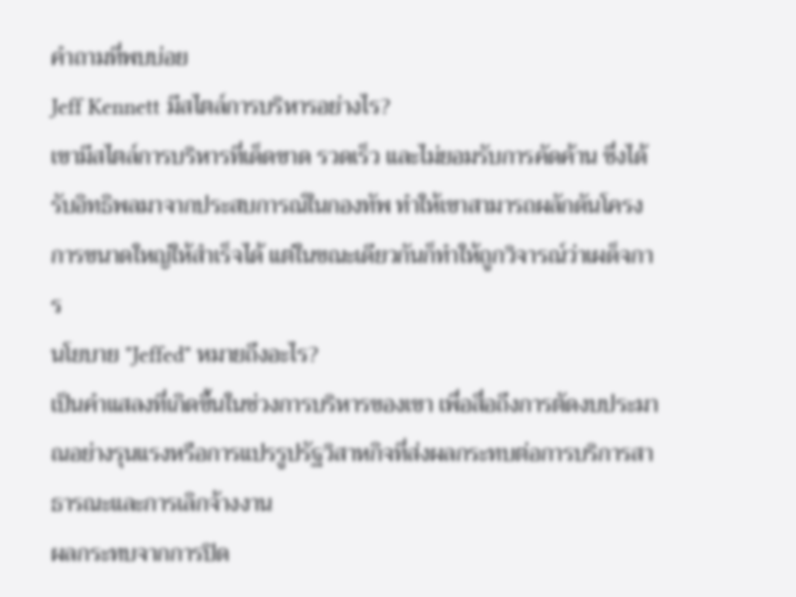คำถามที่พบบ่อย
Jeff Kennett มีสไตล์การบริหารอย่างไร?
เขามีสไตล์การบริหารที่เด็ดขาด รวดเร็ว และไม่ยอมรับการคัดค้าน ซึ่งได้รับอิทธิพลมาจากประสบการณ์ในกองทัพ ทำให้เขาสามารถผลักดันโครงการขนาดใหญ่ให้สำเร็จได้ แต่ในขณะเดียวกันก็ทำให้ถูกวิจารณ์ว่าเผด็จการ
นโยบาย "Jeffed" หมายถึงอะไร?
เป็นคำแสลงที่เกิดขึ้นในช่วงการบริหารของเขา เพื่อสื่อถึงการตัดงบประมาณอย่างรุนแรงหรือการแปรรูปรัฐวิสาหกิจที่ส่งผลกระทบต่อการบริการสาธารณะและการเลิกจ้างงาน
ผลกระทบจากการปิด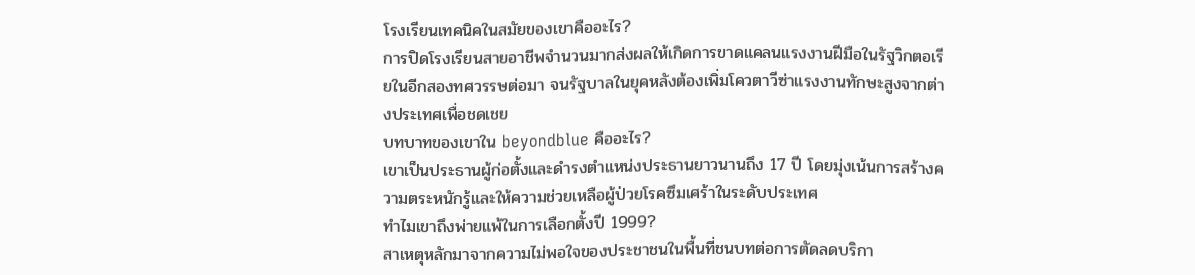โรงเรียนเทคนิคในสมัยของเขาคืออะไร?
การปิดโรงเรียนสายอาชีพจำนวนมากส่งผลให้เกิดการขาดแคลนแรงงานฝีมือในรัฐวิกตอเรียในอีกสองทศวรรษต่อมา จนรัฐบาลในยุคหลังต้องเพิ่มโควตาวีซ่าแรงงานทักษะสูงจากต่างประเทศเพื่อชดเชย
บทบาทของเขาใน beyondblue คืออะไร?
เขาเป็นประธานผู้ก่อตั้งและดำรงตำแหน่งประธานยาวนานถึง 17 ปี โดยมุ่งเน้นการสร้างความตระหนักรู้และให้ความช่วยเหลือผู้ป่วยโรคซึมเศร้าในระดับประเทศ
ทำไมเขาถึงพ่ายแพ้ในการเลือกตั้งปี 1999?
สาเหตุหลักมาจากความไม่พอใจของประชาชนในพื้นที่ชนบทต่อการตัดลดบริกา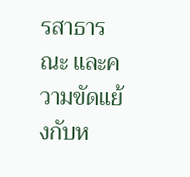รสาธารณะ และความขัดแย้งกับห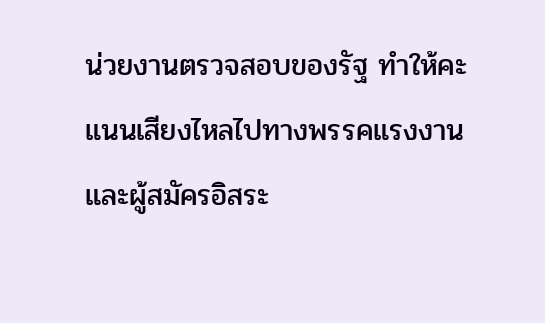น่วยงานตรวจสอบของรัฐ ทำให้คะแนนเสียงไหลไปทางพรรคแรงงานและผู้สมัครอิสระ